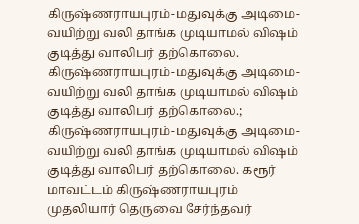கிருஷ்ணராயபுரம்-மதுவுக்கு அடிமை- வயிற்று வலி தாங்க முடியாமல் விஷம் குடித்து வாலிபர் தற்கொலை.
கிருஷ்ணராயபுரம்-மதுவுக்கு அடிமை- வயிற்று வலி தாங்க முடியாமல் விஷம் குடித்து வாலிபர் தற்கொலை.;
கிருஷ்ணராயபுரம்-மதுவுக்கு அடிமை- வயிற்று வலி தாங்க முடியாமல் விஷம் குடித்து வாலிபர் தற்கொலை. கரூர் மாவட்டம் கிருஷ்ணராயபுரம் முதலியார் தெருவை சேர்ந்தவர்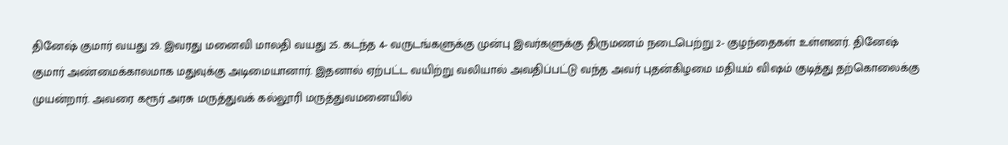தினேஷ் குமார் வயது 29. இவரது மனைவி மாலதி வயது 25. கடந்த 4- வருடங்களுக்கு முன்பு இவர்களுக்கு திருமணம் நடைபெற்று 2- குழந்தைகள் உள்ளனர். தினேஷ் குமார் அண்மைக்காலமாக மதுவுக்கு அடிமையானார். இதனால் ஏற்பட்ட வயிற்று வலியால் அவதிப்பட்டு வந்த அவர் புதன்கிழமை மதியம் விஷம் குடித்து தற்கொலைக்கு முயன்றார். அவரை கரூர் அரசு மருத்துவக் கல்லூரி மருத்துவமனையில்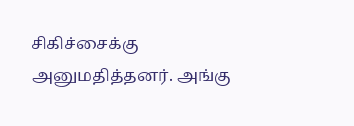சிகிச்சைக்கு அனுமதித்தனர். அங்கு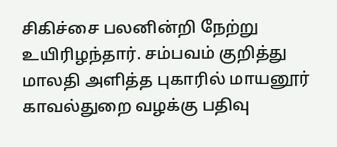சிகிச்சை பலனின்றி நேற்று உயிரிழந்தார். சம்பவம் குறித்து மாலதி அளித்த புகாரில் மாயனூர் காவல்துறை வழக்கு பதிவு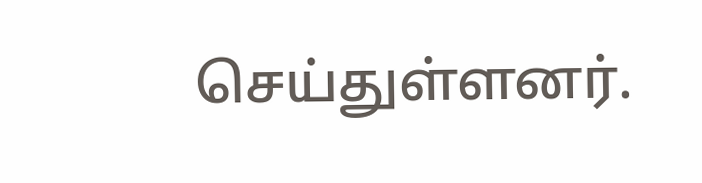செய்துள்ளனர்.